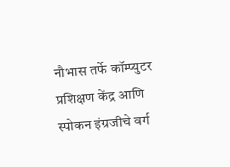नौभास तर्फे कॉम्प्युटर प्रशिक्षण केंद्र आणि स्पोकन इंग्रजीचे वर्ग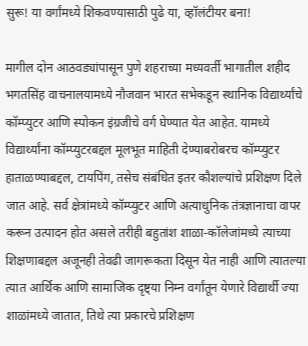सुरू! या वर्गांमध्ये शिकवण्यासाठी पुढे या, व्हॉलंटीयर बना!

मागील दोन आठवड्यांपासून पुणे शहराच्या मध्यवर्ती भागातील शहीद भगतसिंह वाचनालयामध्ये नौजवान भारत सभेकडून स्थानिक विद्यार्थ्यांचे कॉम्प्युटर आणि स्पोकन इंग्रजीचे वर्ग घेण्यात येत आहेत. यामध्ये विद्यार्थ्यांना कॉम्प्युटरबद्दल मूलभूत माहिती देण्याबरोबरच कॉम्प्युटर हाताळण्याबद्दल, टायपिंग, तसेच संबंधित इतर कौशल्यांचे प्रशिक्षण दिले जात आहे. सर्व क्षेत्रांमध्ये कॉम्प्युटर आणि अत्याधुनिक तंत्रज्ञानाचा वापर करून उत्पादन होत असले तरीही बहुतांश शाळा-कॉलेजांमध्ये त्याच्या शिक्षणाबद्दल अजूनही तेवढी जागरूकता दिसून येत नाही आणि त्यातल्या त्यात आर्थिक आणि सामाजिक दृष्ट्या निम्न वर्गांतून येणारे विद्यार्थी ज्या शाळांमध्ये जातात, तिथे त्या प्रकारचे प्रशिक्षण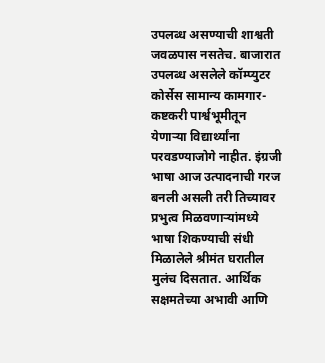उपलब्ध असण्याची शाश्वती जवळपास नसतेच. बाजारात उपलब्ध असलेले कॉम्प्युटर कोर्सेस सामान्य कामगार-कष्टकरी पार्श्वभूमीतून येणाऱ्या विद्यार्थ्यांना परवडण्याजोगे नाहीत. इंग्रजी भाषा आज उत्पादनाची गरज बनली असली तरी तिच्यावर प्रभुत्व मिळवणाऱ्यांमध्ये भाषा शिकण्याची संधी मिळालेले श्रीमंत घरातील मुलंच दिसतात. आर्थिक सक्षमतेच्या अभावी आणि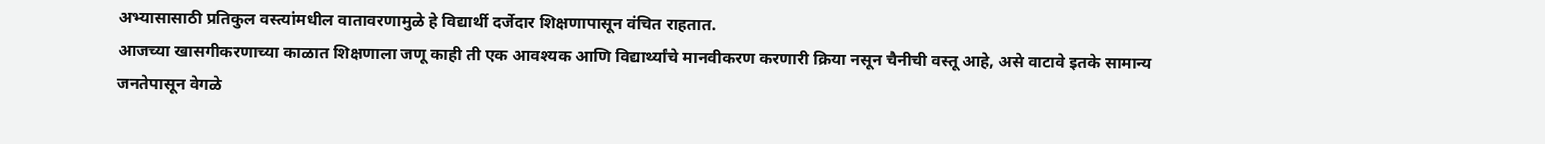अभ्यासासाठी प्रतिकुल वस्त्यांमधील वातावरणामुळे हे विद्यार्थी दर्जेदार शिक्षणापासून वंचित राहतात.
आजच्या खासगीकरणाच्या काळात शिक्षणाला जणू काही ती एक आवश्यक आणि विद्यार्थ्यांचे मानवीकरण करणारी क्रिया नसून चैनीची वस्तू आहे, असे वाटावे इतके सामान्य जनतेपासून वेगळे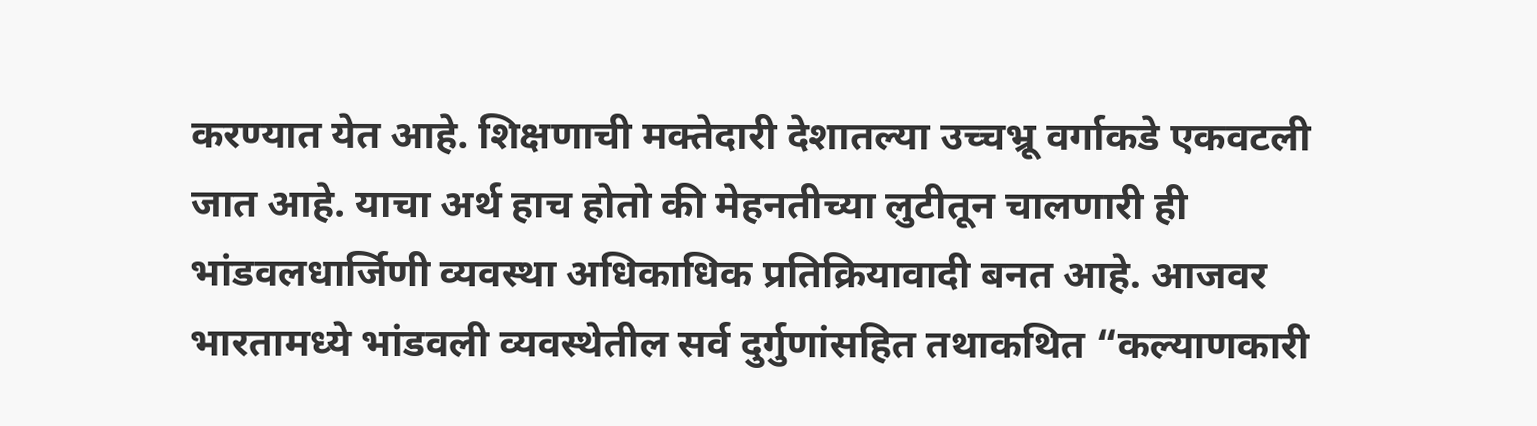करण्यात येत आहे. शिक्षणाची मक्तेदारी देशातल्या उच्चभ्रू वर्गाकडे एकवटली जात आहे. याचा अर्थ हाच होतो की मेहनतीच्या लुटीतून चालणारी ही भांडवलधार्जिणी व्यवस्था अधिकाधिक प्रतिक्रियावादी बनत आहे. आजवर भारतामध्ये भांडवली व्यवस्थेतील सर्व दुर्गुणांसहित तथाकथित “कल्याणकारी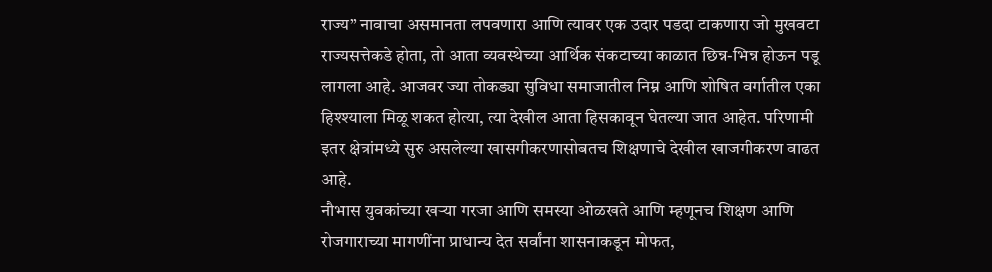राज्य” नावाचा असमानता लपवणारा आणि त्यावर एक उदार पडदा टाकणारा जो मुखवटा राज्यसत्तेकडे होता, तो आता व्यवस्थेच्या आर्थिक संकटाच्या काळात छिन्न-भिन्न होऊन पडू लागला आहे. आजवर ज्या तोकड्या सुविधा समाजातील निम्न आणि शोषित वर्गातील एका हिश्श्याला मिळू शकत होत्या, त्या देखील आता हिसकावून घेतल्या जात आहेत. परिणामी इतर क्षेत्रांमध्ये सुरु असलेल्या खासगीकरणासोबतच शिक्षणाचे देखील खाजगीकरण वाढत आहे.
नौभास युवकांच्या खऱ्या गरजा आणि समस्या ओळखते आणि म्हणूनच शिक्षण आणि रोजगाराच्या मागणींना प्राधान्य देत सर्वांना शासनाकडून मोफत,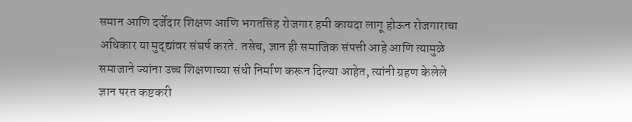समान आणि दर्जेदार शिक्षण आणि भगतसिंह रोजगार हमी कायदा लागू होऊन रोजगाराचा अधिकार या मुद्द्यांवर संघर्ष करते. तसेच, ज्ञान ही समाजिक संपत्ती आहे आणि त्यामुळे समाजाने ज्यांना उच्च शिक्षणाच्या संधी निर्माण करून दिल्या आहेत, त्यांनी ग्रहण केलेले ज्ञान परत कष्टकरी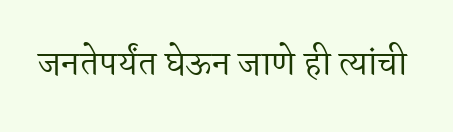जनतेपर्यंत घेऊन जाणे ही त्यांची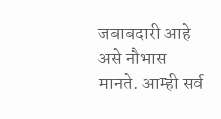जबाबदारी आहे असे नौभास मानते. आम्ही सर्व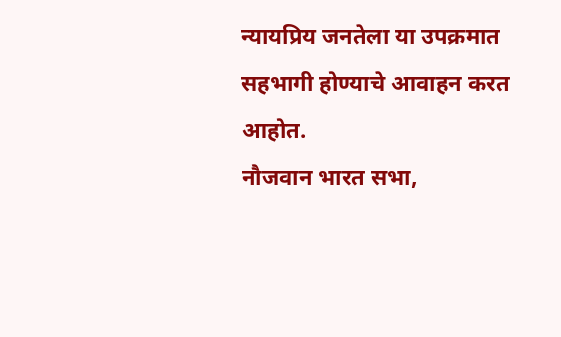न्यायप्रिय जनतेला या उपक्रमात सहभागी होण्याचे आवाहन करत आहोत.
नौजवान भारत सभा,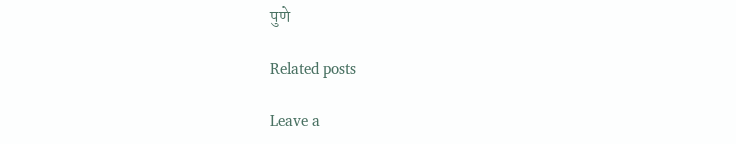पुणे

Related posts

Leave a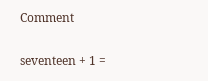Comment

seventeen + 1 =